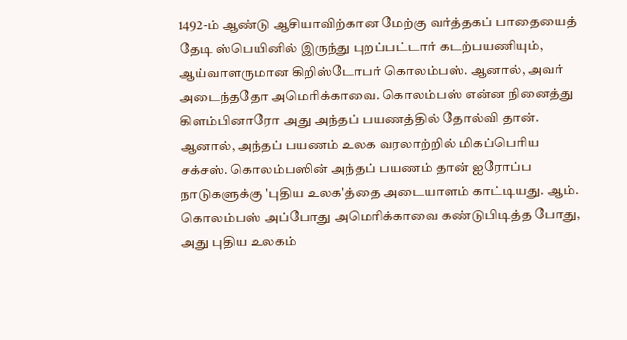1492-ம் ஆண்டு ஆசியாவிற்கான மேற்கு வர்த்தகப் பாதையைத் தேடி ஸ்பெயினில் இருந்து புறப்பட்டார் கடற்பயணியும், ஆய்வாளருமான கிறிஸ்டோபர் கொலம்பஸ். ஆனால், அவர் அடைந்ததோ அமெரிக்காவை. கொலம்பஸ் என்ன நினைத்து கிளம்பினாரோ அது அந்தப் பயணத்தில் தோல்வி தான். ஆனால், அந்தப் பயணம் உலக வரலாற்றில் மிகப்பெரிய சக்சஸ். கொலம்பஸின் அந்தப் பயணம் தான் ஐரோப்ப நாடுகளுக்கு 'புதிய உலக'த்தை அடையாளம் காட்டியது. ஆம். கொலம்பஸ் அப்போது அமெரிக்காவை கண்டுபிடித்த போது, அது புதிய உலகம்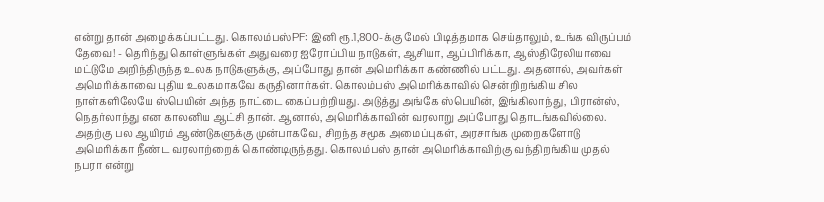என்று தான் அழைக்கப்பட்டது. கொலம்பஸ்PF: இனி ரூ.1,800-க்கு மேல் பிடித்தமாக செய்தாலும், உங்க விருப்பம் தேவை! - தெரிந்து கொள்ளுங்கள் அதுவரை ஐரோப்பிய நாடுகள், ஆசியா, ஆப்பிரிக்கா, ஆஸ்திரேலியாவை மட்டுமே அறிந்திருந்த உலக நாடுகளுக்கு, அப்போது தான் அமெரிக்கா கண்ணில் பட்டது. அதனால், அவர்கள் அமெரிக்காவை புதிய உலகமாகவே கருதினார்கள். கொலம்பஸ் அமெரிக்காவில் சென்றிறங்கிய சில நாள்களிலேயே ஸ்பெயின் அந்த நாட்டை கைப்பற்றியது. அடுத்து அங்கே ஸ்பெயின், இங்கிலாந்து, பிரான்ஸ், நெதர்லாந்து என காலனிய ஆட்சி தான். ஆனால், அமெரிக்காவின் வரலாறு அப்போது தொடங்கவில்லை. அதற்கு பல ஆயிரம் ஆண்டுகளுக்கு முன்பாகவே, சிறந்த சமூக அமைப்புகள், அரசாங்க முறைகளோடு அமெரிக்கா நீண்ட வரலாற்றைக் கொண்டிருந்தது. கொலம்பஸ் தான் அமெரிக்காவிற்கு வந்திறங்கிய முதல் நபரா என்று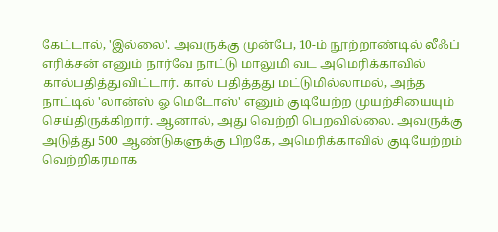கேட்டால், 'இல்லை'. அவருக்கு முன்பே, 10-ம் நூற்றாண்டில் லீஃப் எரிக்சன் எனும் நார்வே நாட்டு மாலுமி வட அமெரிக்காவில் கால்பதித்துவிட்டார். கால் பதித்தது மட்டுமில்லாமல், அந்த நாட்டில் 'லான்ஸ் ஓ மெடோஸ்' எனும் குடியேற்ற முயற்சியையும் செய்திருக்கிறார். ஆனால், அது வெற்றி பெறவில்லை. அவருக்கு அடுத்து 500 ஆண்டுகளுக்கு பிறகே, அமெரிக்காவில் குடியேற்றம் வெற்றிகரமாக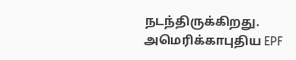நடந்திருக்கிறது. அமெரிக்காபுதிய EPF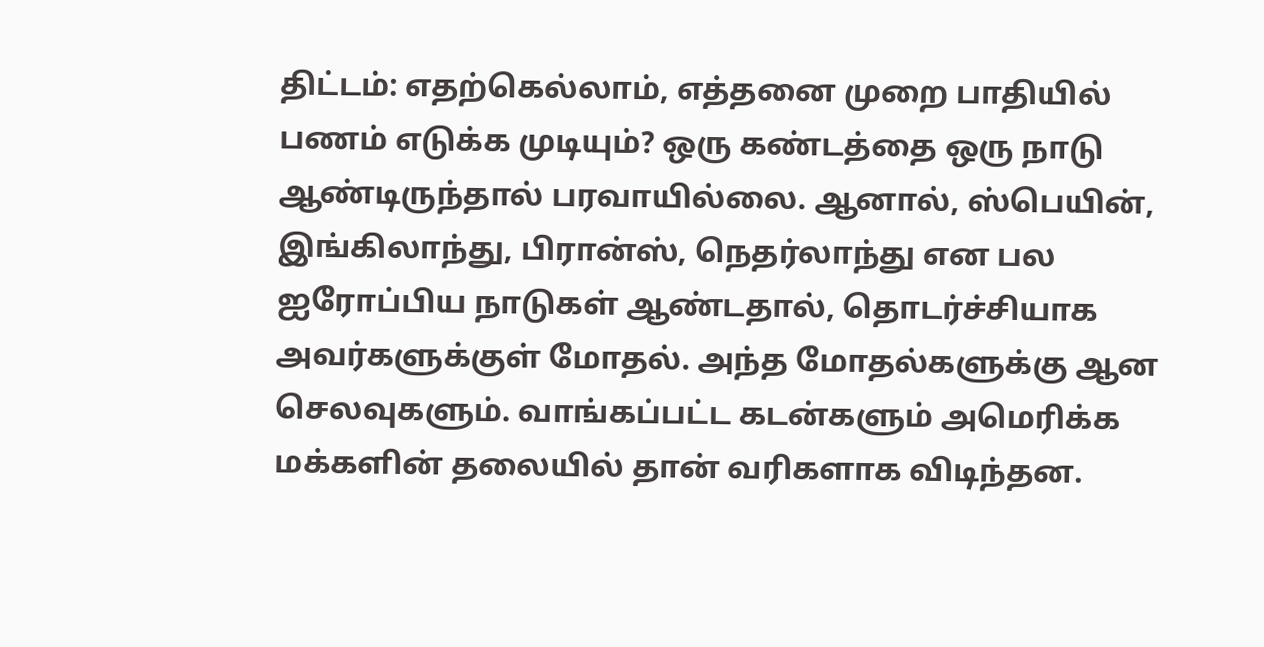திட்டம்: எதற்கெல்லாம், எத்தனை முறை பாதியில் பணம் எடுக்க முடியும்? ஒரு கண்டத்தை ஒரு நாடு ஆண்டிருந்தால் பரவாயில்லை. ஆனால், ஸ்பெயின், இங்கிலாந்து, பிரான்ஸ், நெதர்லாந்து என பல ஐரோப்பிய நாடுகள் ஆண்டதால், தொடர்ச்சியாக அவர்களுக்குள் மோதல். அந்த மோதல்களுக்கு ஆன செலவுகளும். வாங்கப்பட்ட கடன்களும் அமெரிக்க மக்களின் தலையில் தான் வரிகளாக விடிந்தன.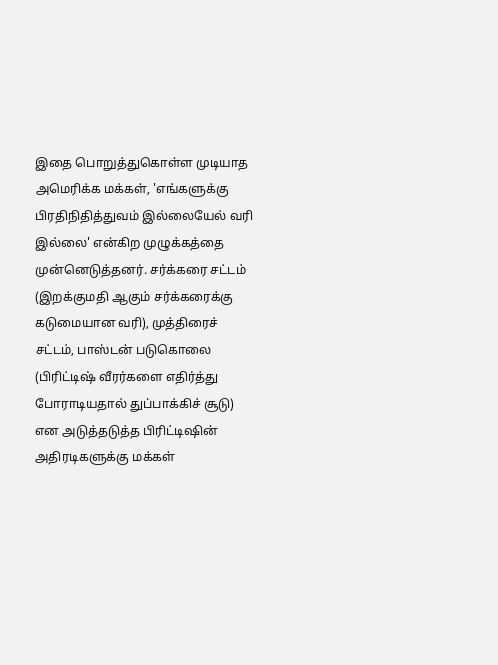இதை பொறுத்துகொள்ள முடியாத அமெரிக்க மக்கள், 'எங்களுக்கு பிரதிநிதித்துவம் இல்லையேல் வரி இல்லை' என்கிற முழுக்கத்தை முன்னெடுத்தனர். சர்க்கரை சட்டம் (இறக்குமதி ஆகும் சர்க்கரைக்கு கடுமையான வரி), முத்திரைச் சட்டம், பாஸ்டன் படுகொலை (பிரிட்டிஷ் வீரர்களை எதிர்த்து போராடியதால் துப்பாக்கிச் சூடு) என அடுத்தடுத்த பிரிட்டிஷின் அதிரடிகளுக்கு மக்கள்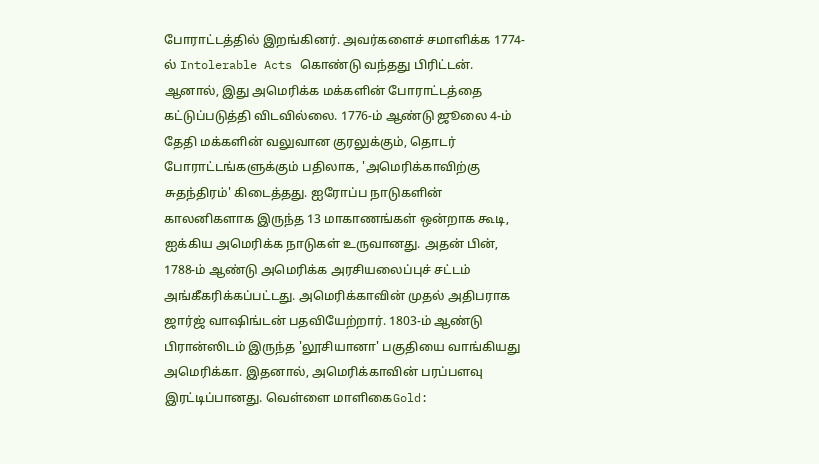போராட்டத்தில் இறங்கினர். அவர்களைச் சமாளிக்க 1774-ல் Intolerable Acts கொண்டு வந்தது பிரிட்டன். ஆனால், இது அமெரிக்க மக்களின் போராட்டத்தை கட்டுப்படுத்தி விடவில்லை. 1776-ம் ஆண்டு ஜூலை 4-ம் தேதி மக்களின் வலுவான குரலுக்கும், தொடர் போராட்டங்களுக்கும் பதிலாக, 'அமெரிக்காவிற்கு சுதந்திரம்' கிடைத்தது. ஐரோப்ப நாடுகளின் காலனிகளாக இருந்த 13 மாகாணங்கள் ஒன்றாக கூடி, ஐக்கிய அமெரிக்க நாடுகள் உருவானது. அதன் பின், 1788-ம் ஆண்டு அமெரிக்க அரசியலைப்புச் சட்டம் அங்கீகரிக்கப்பட்டது. அமெரிக்காவின் முதல் அதிபராக ஜார்ஜ் வாஷிங்டன் பதவியேற்றார். 1803-ம் ஆண்டு பிரான்ஸிடம் இருந்த 'லூசியானா' பகுதியை வாங்கியது அமெரிக்கா. இதனால், அமெரிக்காவின் பரப்பளவு இரட்டிப்பானது. வெள்ளை மாளிகைGold: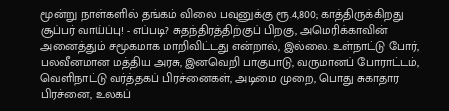மூன்று நாள்களில் தங்கம் விலை பவுனுக்கு ரூ.4,800; காத்திருக்கிறது சூப்பர் வாய்ப்பு! - எப்படி? சுதந்திரத்திற்குப் பிறகு, அமெரிக்காவின் அனைத்தும் சமூகமாக மாறிவிட்டது என்றால், இல்லை. உள்நாட்டு போர், பலவீனமான மத்திய அரசு, இனவெறி பாகுபாடு, வருமானப் போராட்டம், வெளிநாட்டு வர்த்தகப் பிரச்னைகள், அடிமை முறை, பொது சுகாதார பிரச்னை, உலகப்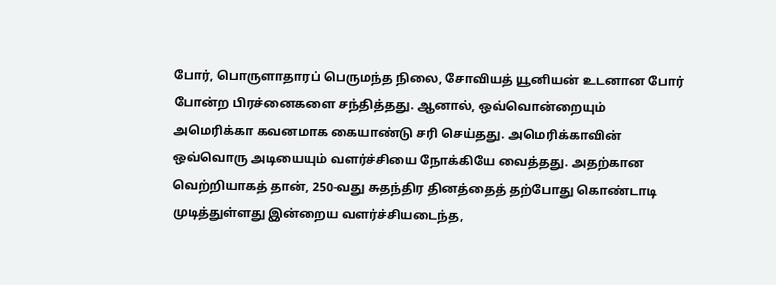போர், பொருளாதாரப் பெருமந்த நிலை, சோவியத் யூனியன் உடனான போர் போன்ற பிரச்னைகளை சந்தித்தது. ஆனால், ஒவ்வொன்றையும் அமெரிக்கா கவனமாக கையாண்டு சரி செய்தது. அமெரிக்காவின் ஒவ்வொரு அடியையும் வளர்ச்சியை நோக்கியே வைத்தது. அதற்கான வெற்றியாகத் தான், 250-வது சுதந்திர தினத்தைத் தற்போது கொண்டாடி முடித்துள்ளது இன்றைய வளர்ச்சியடைந்த,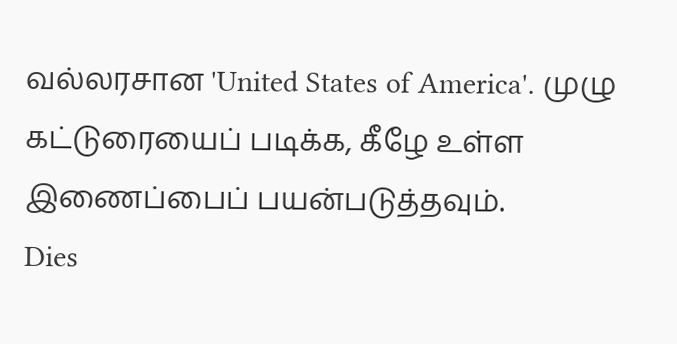வல்லரசான 'United States of America'. முழு கட்டுரையைப் படிக்க, கீழே உள்ள இணைப்பைப் பயன்படுத்தவும்.
Dies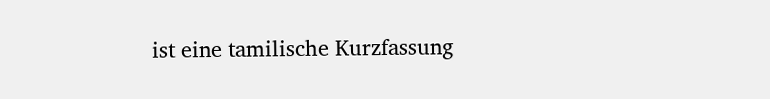ist eine tamilische Kurzfassung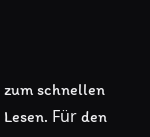zum schnellen Lesen. Für den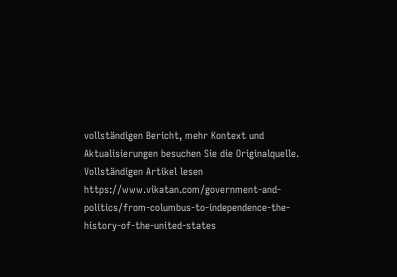vollständigen Bericht, mehr Kontext und Aktualisierungen besuchen Sie die Originalquelle.
Vollständigen Artikel lesen
https://www.vikatan.com/government-and-politics/from-columbus-to-independence-the-history-of-the-united-states